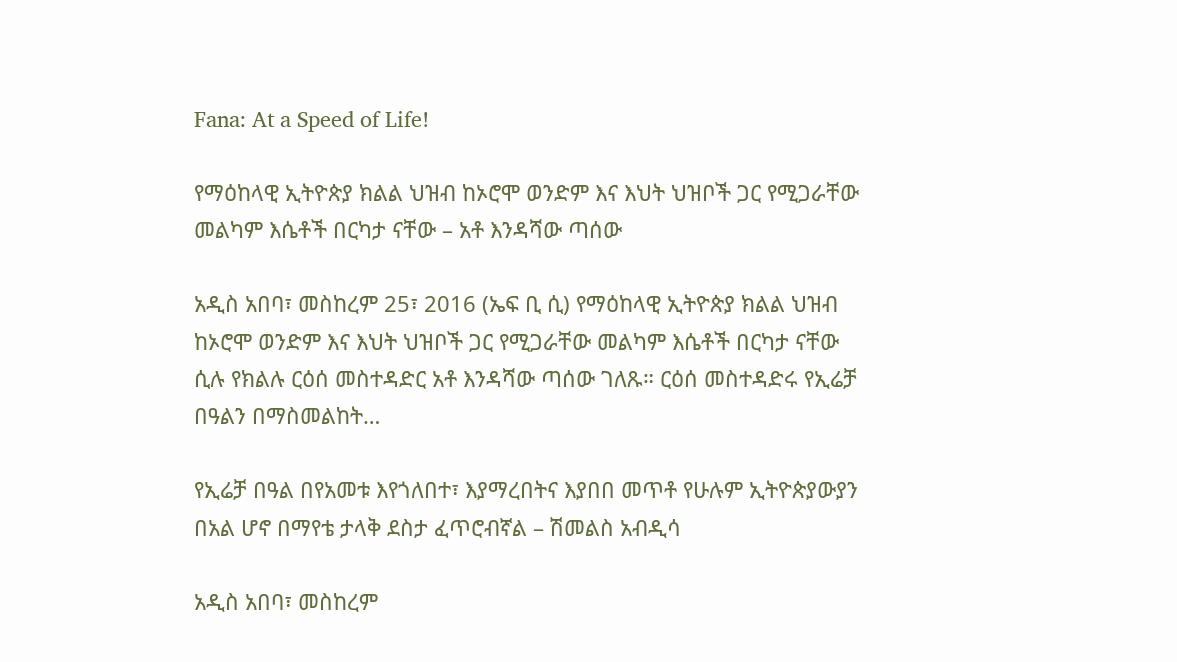Fana: At a Speed of Life!

የማዕከላዊ ኢትዮጵያ ክልል ህዝብ ከኦሮሞ ወንድም እና እህት ህዝቦች ጋር የሚጋራቸው መልካም እሴቶች በርካታ ናቸው – አቶ እንዳሻው ጣሰው

አዲስ አበባ፣ መስከረም 25፣ 2016 (ኤፍ ቢ ሲ) የማዕከላዊ ኢትዮጵያ ክልል ህዝብ ከኦሮሞ ወንድም እና እህት ህዝቦች ጋር የሚጋራቸው መልካም እሴቶች በርካታ ናቸው ሲሉ የክልሉ ርዕሰ መስተዳድር አቶ እንዳሻው ጣሰው ገለጹ። ርዕሰ መስተዳድሩ የኢሬቻ በዓልን በማስመልከት…

የኢሬቻ በዓል በየአመቱ እየጎለበተ፣ እያማረበትና እያበበ መጥቶ የሁሉም ኢትዮጵያውያን በአል ሆኖ በማየቴ ታላቅ ደስታ ፈጥሮብኛል – ሽመልስ አብዲሳ

አዲስ አበባ፣ መስከረም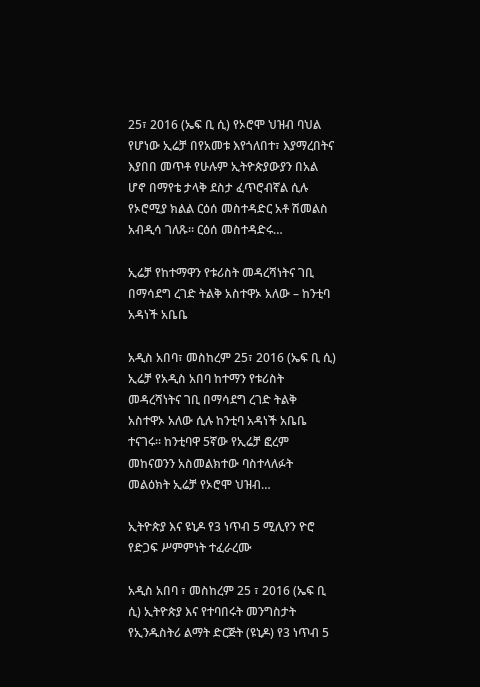25፣ 2016 (ኤፍ ቢ ሲ) የኦሮሞ ህዝብ ባህል የሆነው ኢሬቻ በየአመቱ እየጎለበተ፣ እያማረበትና እያበበ መጥቶ የሁሉም ኢትዮጵያውያን በአል ሆኖ በማየቴ ታላቅ ደስታ ፈጥሮብኛል ሲሉ የኦሮሚያ ክልል ርዕሰ መስተዳድር አቶ ሽመልስ አብዲሳ ገለጹ። ርዕሰ መስተዳድሩ…

ኢሬቻ የከተማዋን የቱሪስት መዳረሻነትና ገቢ በማሳደግ ረገድ ትልቅ አስተዋኦ አለው – ከንቲባ አዳነች አቤቤ

አዲስ አበባ፣ መስከረም 25፣ 2016 (ኤፍ ቢ ሲ) ኢሬቻ የአዲስ አበባ ከተማን የቱሪስት መዳረሻነትና ገቢ በማሳደግ ረገድ ትልቅ አስተዋኦ አለው ሲሉ ከንቲባ አዳነች አቤቤ ተናገሩ፡፡ ከንቲባዋ 5ኛው የኢሬቻ ፎረም መከናወንን አስመልክተው ባስተላለፉት መልዕክት ኢሬቻ የኦሮሞ ህዝብ…

ኢትዮጵያ እና ዩኒዶ የ3 ነጥብ 5 ሚሊየን ዮሮ የድጋፍ ሥምምነት ተፈራረሙ

አዲስ አበባ ፣ መስከረም 25 ፣ 2016 (ኤፍ ቢ ሲ) ኢትዮጵያ እና የተባበሩት መንግስታት የኢንዱስትሪ ልማት ድርጅት (ዩኒዶ) የ3 ነጥብ 5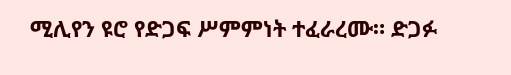ሚሊየን ዩሮ የድጋፍ ሥምምነት ተፈራረሙ። ድጋፉ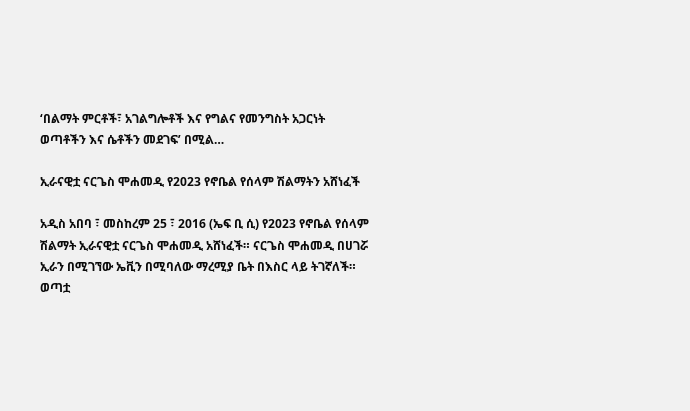‘በልማት ምርቶች፣ አገልግሎቶች እና የግልና የመንግስት አጋርነት ወጣቶችን እና ሴቶችን መደገፍ’ በሚል…

ኢራናዊቷ ናርጌስ ሞሐመዲ የ2023 የኖቤል የሰላም ሽልማትን አሸነፈች

አዲስ አበባ ፣ መስከረም 25 ፣ 2016 (ኤፍ ቢ ሲ) የ2023 የኖቤል የሰላም ሽልማት ኢራናዊቷ ናርጌስ ሞሐመዲ አሸነፈች። ናርጌስ ሞሐመዲ በሀገሯ ኢራን በሚገኘው ኤቪን በሚባለው ማረሚያ ቤት በእስር ላይ ትገኛለች። ወጣቷ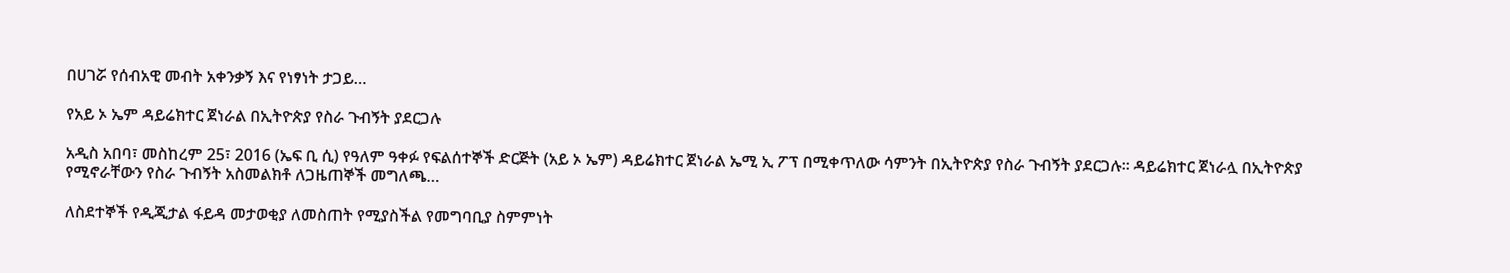በሀገሯ የሰብአዊ መብት አቀንቃኝ እና የነፃነት ታጋይ…

የአይ ኦ ኤም ዳይሬክተር ጀነራል በኢትዮጵያ የስራ ጉብኝት ያደርጋሉ

አዲስ አበባ፣ መስከረም 25፣ 2016 (ኤፍ ቢ ሲ) የዓለም ዓቀፉ የፍልሰተኞች ድርጅት (አይ ኦ ኤም) ዳይሬክተር ጀነራል ኤሚ ኢ ፖፕ በሚቀጥለው ሳምንት በኢትዮጵያ የስራ ጉብኝት ያደርጋሉ። ዳይሬክተር ጀነራሏ በኢትዮጵያ የሚኖራቸውን የስራ ጉብኝት አስመልክቶ ለጋዜጠኞች መግለጫ…

ለስደተኞች የዲጂታል ፋይዳ መታወቂያ ለመስጠት የሚያስችል የመግባቢያ ስምምነት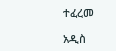ተፈረመ

አዲስ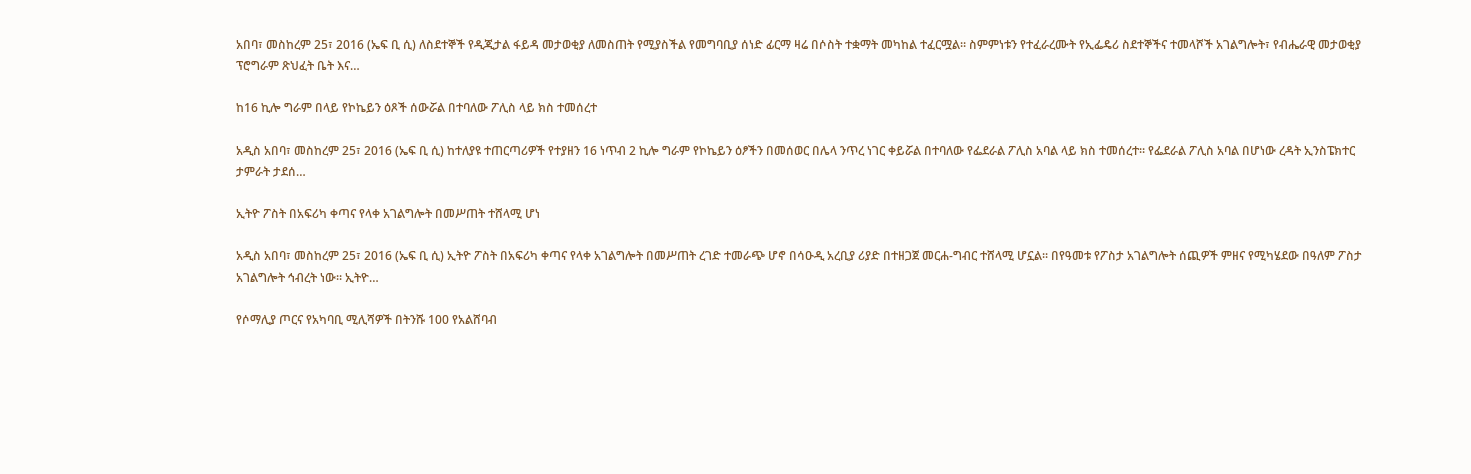አበባ፣ መስከረም 25፣ 2016 (ኤፍ ቢ ሲ) ለስደተኞች የዲጂታል ፋይዳ መታወቂያ ለመስጠት የሚያስችል የመግባቢያ ሰነድ ፊርማ ዛሬ በሶስት ተቋማት መካከል ተፈርሟል። ስምምነቱን የተፈራረሙት የኢፌዴሪ ስደተኞችና ተመላሾች አገልግሎት፣ የብሔራዊ መታወቂያ ፕሮግራም ጽህፈት ቤት እና…

ከ16 ኪሎ ግራም በላይ የኮኬይን ዕጾች ሰውሯል በተባለው ፖሊስ ላይ ክስ ተመሰረተ

አዲስ አበባ፣ መስከረም 25፣ 2016 (ኤፍ ቢ ሲ) ከተለያዩ ተጠርጣሪዎች የተያዘን 16 ነጥብ 2 ኪሎ ግራም የኮኬይን ዕፆችን በመሰወር በሌላ ንጥረ ነገር ቀይሯል በተባለው የፌደራል ፖሊስ አባል ላይ ክስ ተመሰረተ። የፌደራል ፖሊስ አባል በሆነው ረዳት ኢንስፔክተር ታምራት ታደሰ…

ኢትዮ ፖስት በአፍሪካ ቀጣና የላቀ አገልግሎት በመሥጠት ተሸላሚ ሆነ

አዲስ አበባ፣ መስከረም 25፣ 2016 (ኤፍ ቢ ሲ) ኢትዮ ፖስት በአፍሪካ ቀጣና የላቀ አገልግሎት በመሥጠት ረገድ ተመራጭ ሆኖ በሳዑዲ አረቢያ ሪያድ በተዘጋጀ መርሐ-ግብር ተሸላሚ ሆኗል፡፡ በየዓመቱ የፖስታ አገልግሎት ሰጪዎች ምዘና የሚካሄደው በዓለም ፖስታ አገልግሎት ኅብረት ነው፡፡ ኢትዮ…

የሶማሊያ ጦርና የአካባቢ ሚሊሻዎች በትንሹ 100 የአልሸባብ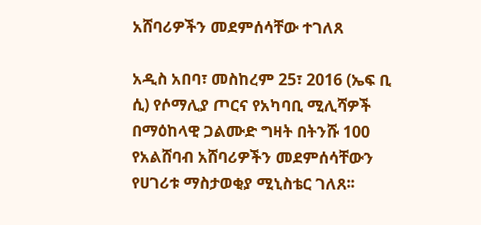አሸባሪዎችን መደምሰሳቸው ተገለጸ

አዲስ አበባ፣ መስከረም 25፣ 2016 (ኤፍ ቢ ሲ) የሶማሊያ ጦርና የአካባቢ ሚሊሻዎች በማዕከላዊ ጋልሙድ ግዛት በትንሹ 100 የአልሸባብ አሸባሪዎችን መደምሰሳቸውን የሀገሪቱ ማስታወቂያ ሚኒስቴር ገለጸ፡፡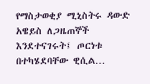የማስታወቂያ ሚኒስትሩ ዳውድ አዌይስ ለጋዜጠኞች እንደተናገሩት፤ ጦርነቱ በተካሄደባቸው ዊሲል…